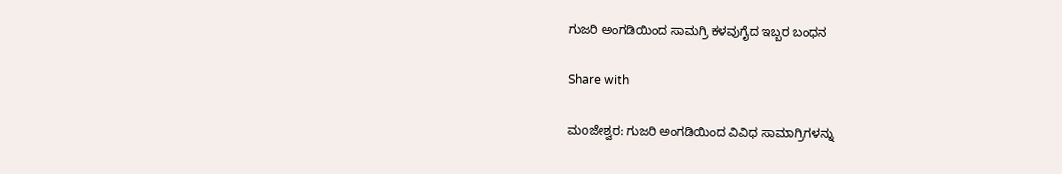ಗುಜರಿ ಅಂಗಡಿಯಿಂದ ಸಾಮಗ್ರಿ ಕಳವುಗೈದ ಇಬ್ಬರ ಬಂಧನ

Share with

ಮoಜೇಶ್ವರ: ಗುಜರಿ ಅಂಗಡಿಯಿಂದ ವಿವಿಧ ಸಾಮಾಗ್ರಿಗಳನ್ನು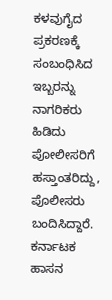ಕಳವುಗೈದ ಪ್ರಕರಣಕ್ಕೆ ಸಂಬಂಧಿಸಿದ ಇಬ್ಬರನ್ನು ನಾಗರಿಕರು ಹಿಡಿದು ಪೋಲೀಸರಿಗೆ ಹಸ್ತಾಂತರಿದ್ದು, ಪೊಲೀಸರು ಬಂದಿಸಿದ್ದಾರೆ. ಕರ್ನಾಟಕ ಹಾಸನ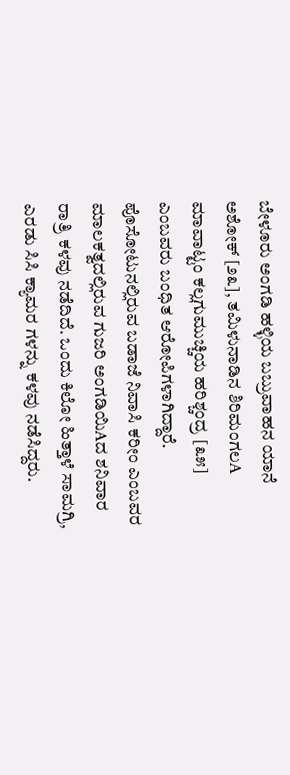ಬೇಳೂರು ಅಂಗಡಿ ಹಳ್ಳಿಯ ಬಬ್ರುವಾಹನ ಯಾನೆ ಅಶೋಕ್ [೨೩], ತಮಿಳುನಾಡಿನ ಶಿರಿಮಂಗಲA ಮಾವಾಟ್ಟಂ ಕಲ್ಲಗುಮುಚ್ಚಿಯ ಹರಿಶ್ಚಂದ್ರ [೩೫] ಎಂಬವರು ಬಂಧಿತ ಆರೋಪಿಗಳಾಗಿದ್ದಾರೆ. ಪೊಸೋಟುನಲ್ಲಿರುವ ಬಡಾಜೆ ನಿವಾಸಿ ಕರೀಂ ಎಂಬವರ ಮಾಲಕತ್ವದಲ್ಲಿರುವ ಗುಜರಿ ಅಂಗಡಿಯಿAದ ಶನಿವಾರ ರಾತ್ರಿ ಕಳವು ನಡೆದಿದೆ. ಒಂದು ಕಿಲೋ ಹಿತ್ತಾಳೆ ಸಾಮಗ್ರಿ, ಎರಡು ಸಿಸಿ ಕ್ಯಾಮರ ಗಳನ್ನು ಕಳವು ನಡೆಸಿದ್ದರು.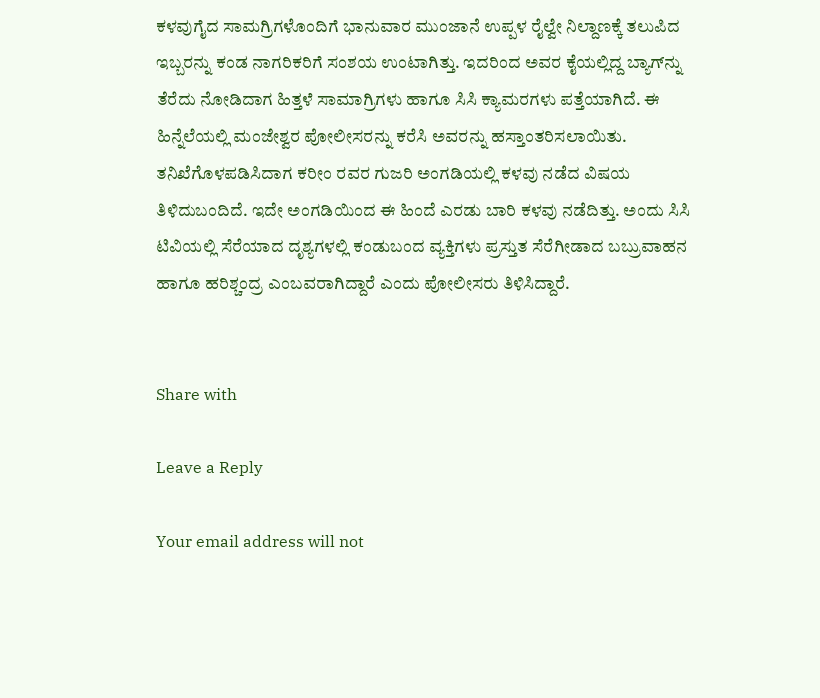ಕಳವುಗೈದ ಸಾಮಗ್ರಿಗಳೊಂದಿಗೆ ಭಾನುವಾರ ಮುಂಜಾನೆ ಉಪ್ಪಳ ರೈಲ್ವೇ ನಿಲ್ದಾಣಕ್ಕೆ ತಲುಪಿದ ಇಬ್ಬರನ್ನು ಕಂಡ ನಾಗರಿಕರಿಗೆ ಸಂಶಯ ಉಂಟಾಗಿತ್ತು. ಇದರಿಂದ ಅವರ ಕೈಯಲ್ಲಿದ್ದ ಬ್ಯಾಗ್‌ನ್ನು ತೆರೆದು ನೋಡಿದಾಗ ಹಿತ್ತಳೆ ಸಾಮಾಗ್ರಿಗಳು ಹಾಗೂ ಸಿಸಿ ಕ್ಯಾಮರಗಳು ಪತ್ತೆಯಾಗಿದೆ. ಈ ಹಿನ್ನೆಲೆಯಲ್ಲಿ ಮಂಜೇಶ್ವರ ಪೋಲೀಸರನ್ನು ಕರೆಸಿ ಅವರನ್ನು ಹಸ್ತಾಂತರಿಸಲಾಯಿತು. ತನಿಖೆಗೊಳಪಡಿಸಿದಾಗ ಕರೀಂ ರವರ ಗುಜರಿ ಅಂಗಡಿಯಲ್ಲಿ ಕಳವು ನಡೆದ ವಿಷಯ ತಿಳಿದುಬಂದಿದೆ. ಇದೇ ಅಂಗಡಿಯಿಂದ ಈ ಹಿಂದೆ ಎರಡು ಬಾರಿ ಕಳವು ನಡೆದಿತ್ತು. ಅಂದು ಸಿಸಿ ಟಿವಿಯಲ್ಲಿ ಸೆರೆಯಾದ ದೃಶ್ಯಗಳಲ್ಲಿ ಕಂಡುಬಂದ ವ್ಯಕ್ತಿಗಳು ಪ್ರಸ್ತುತ ಸೆರೆಗೀಡಾದ ಬಬ್ರುವಾಹನ ಹಾಗೂ ಹರಿಶ್ಚಂದ್ರ ಎಂಬವರಾಗಿದ್ದಾರೆ ಎಂದು ಪೋಲೀಸರು ತಿಳಿಸಿದ್ದಾರೆ.


Share with

Leave a Reply

Your email address will not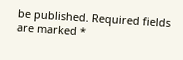be published. Required fields are marked *